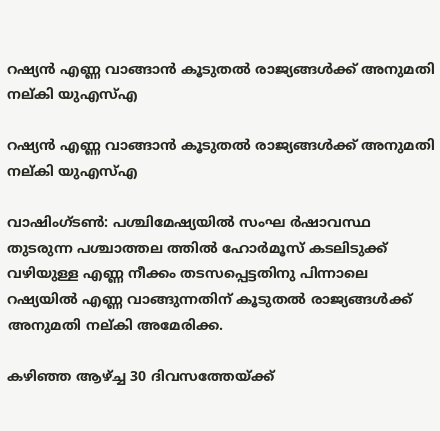റഷ്യന്‍ എണ്ണ വാങ്ങാന്‍ കൂടുതല്‍ രാജ്യങ്ങള്‍ക്ക് അനുമതി നല്കി യുഎസ്എ

റഷ്യന്‍ എണ്ണ വാങ്ങാന്‍ കൂടുതല്‍ രാജ്യങ്ങള്‍ക്ക് അനുമതി നല്കി യുഎസ്എ

വാഷിംഗ്ടണ്‍: പശ്ചിമേഷ്യയില്‍ സംഘ ര്‍ഷാവസ്ഥ തുടരുന്ന പശ്ചാത്തല ത്തില്‍ ഹോര്‍മൂസ് കടലിടുക്ക് വഴിയുള്ള എണ്ണ നീക്കം തടസപ്പെട്ടതിനു പിന്നാലെ റഷ്യയില്‍ എണ്ണ വാങ്ങുന്നതിന് കൂടുതല്‍ രാജ്യങ്ങള്‍ക്ക് അനുമതി നല്കി അമേരിക്ക.

കഴിഞ്ഞ ആഴ്ച്ച 30 ദിവസത്തേയ്ക്ക്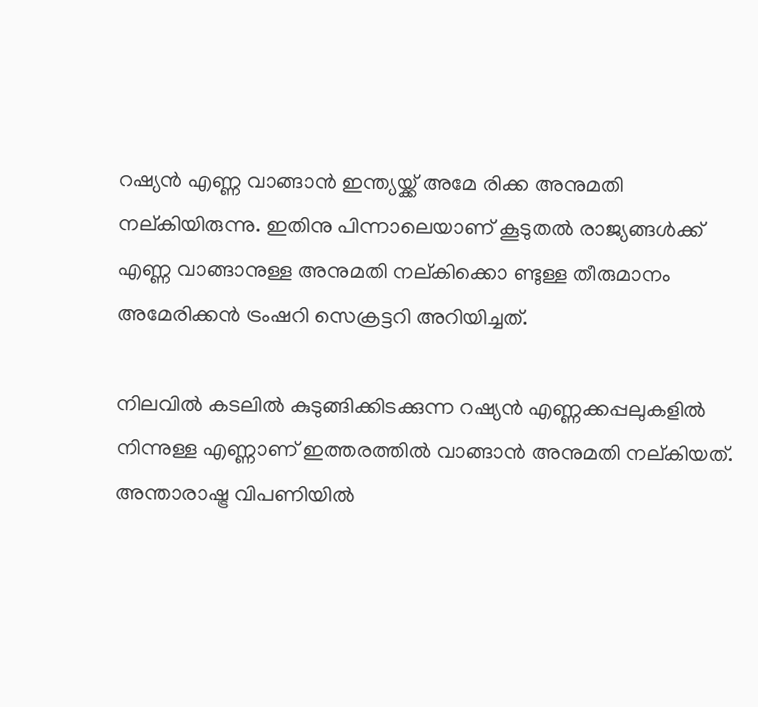റഷ്യന്‍ എണ്ണ വാങ്ങാന്‍ ഇന്ത്യയ്ക്ക് അമേ രിക്ക അനുമതി നല്കിയിരുന്നു. ഇതിനു പിന്നാലെയാണ് കൂടുതല്‍ രാജ്യങ്ങള്‍ക്ക് എണ്ണ വാങ്ങാനുള്ള അനുമതി നല്കിക്കൊ ണ്ടുള്ള തീരുമാനം അമേരിക്കന്‍ ട്രംഷറി സെക്രട്ടറി അറിയിച്ചത്.

നിലവില്‍ കടലില്‍ കുടുങ്ങിക്കിടക്കുന്ന റഷ്യന്‍ എണ്ണക്കപ്പലുകളില്‍ നിന്നുള്ള എണ്ണാണ് ഇത്തരത്തില്‍ വാങ്ങാന്‍ അനുമതി നല്കിയത്.  അന്താരാഷ്ട്ര വിപണിയില്‍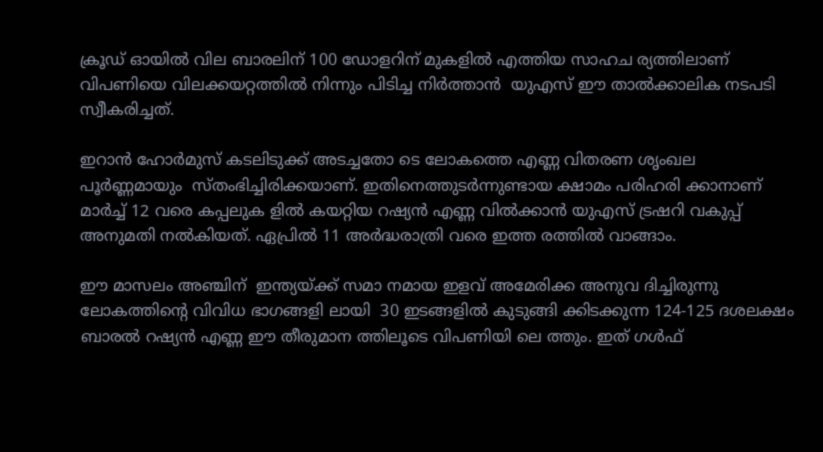ക്രൂഡ് ഓയില്‍ വില ബാരലിന് 100 ഡോളറിന് മുകളില്‍ എത്തിയ സാഹച ര്യത്തിലാണ് വിപണിയെ വിലക്കയറ്റത്തില്‍ നിന്നും പിടിച്ച നിര്‍ത്താന്‍  യുഎസ് ഈ താല്‍ക്കാലിക നടപടി സ്വീകരിച്ചത്.

ഇറാന്‍ ഹോര്‍മുസ് കടലിടുക്ക് അടച്ചതോ ടെ ലോകത്തെ എണ്ണ വിതരണ ശൃംഖല പൂര്‍ണ്ണമായും  സ്തംഭിച്ചിരിക്കയാണ്. ഇതിനെത്തുടര്‍ന്നുണ്ടായ ക്ഷാമം പരിഹരി ക്കാനാണ് മാര്‍ച്ച് 12 വരെ കപ്പലുക ളില്‍ കയറ്റിയ റഷ്യന്‍ എണ്ണ വില്‍ക്കാന്‍ യുഎസ് ട്രഷറി വകുപ്പ് അനുമതി നല്‍കിയത്. ഏപ്രില്‍ 11 അര്‍ദ്ധരാത്രി വരെ ഇത്ത രത്തില്‍ വാങ്ങാം.

ഈ മാസലം അഞ്ചിന്  ഇന്ത്യയ്ക്ക് സമാ നമായ ഇളവ് അമേരിക്ക അനുവ ദിച്ചിരുന്നു ലോകത്തിന്റെ വിവിധ ഭാഗങ്ങളി ലായി  30 ഇടങ്ങളില്‍ കുടുങ്ങി ക്കിടക്കുന്ന 124-125 ദശലക്ഷം ബാരല്‍ റഷ്യന്‍ എണ്ണ ഈ തീരുമാന ത്തിലൂടെ വിപണിയി ലെ ത്തും. ഇത് ഗള്‍ഫ്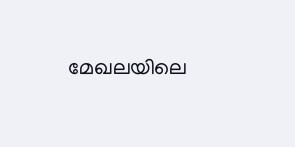മേഖലയിലെ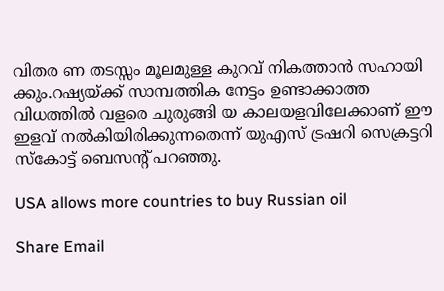വിതര ണ തടസ്സം മൂലമുള്ള കുറവ് നികത്താന്‍ സഹായി ക്കും.റഷ്യയ്ക്ക് സാമ്പത്തിക നേട്ടം ഉണ്ടാക്കാത്ത വിധത്തില്‍ വളരെ ചുരുങ്ങി യ കാലയളവിലേക്കാണ് ഈ ഇളവ് നല്‍കിയിരിക്കുന്നതെന്ന് യുഎസ് ട്രഷറി സെക്രട്ടറി സ്‌കോട്ട് ബെസന്റ് പറഞ്ഞു.

USA allows more countries to buy Russian oil

Share Email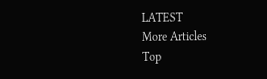LATEST
More Articles
Top